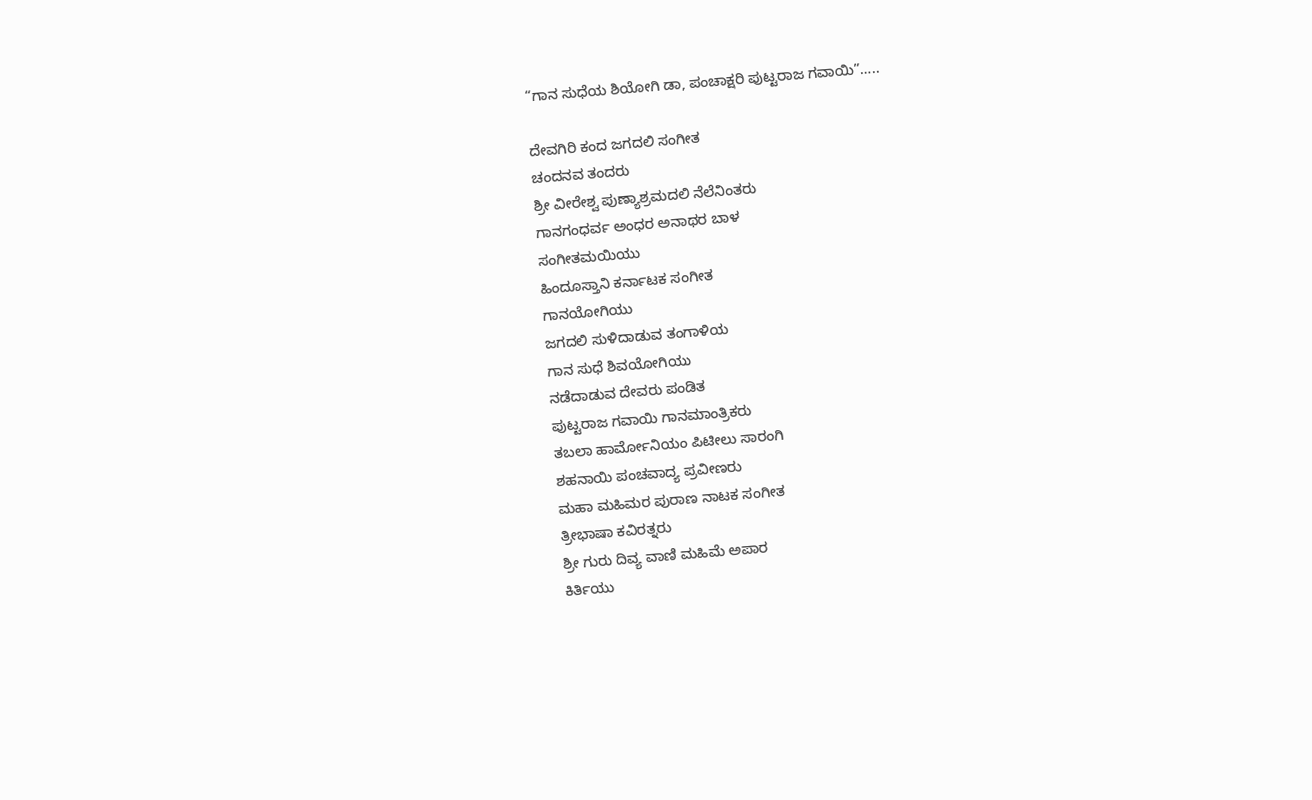“ಗಾನ ಸುಧೆಯ ಶಿಯೋಗಿ ಡಾ, ಪಂಚಾಕ್ಷರಿ ಪುಟ್ಟರಾಜ ಗವಾಯಿ”…..

ದೇವಗಿರಿ ಕಂದ ಜಗದಲಿ ಸಂಗೀತ
ಚಂದನವ ತಂದರು
ಶ್ರೀ ವೀರೇಶ್ವ ಪುಣ್ಯಾಶ್ರಮದಲಿ ನೆಲೆನಿಂತರು
ಗಾನಗಂಧರ್ವ ಅಂಧರ ಅನಾಥರ ಬಾಳ
ಸಂಗೀತಮಯಿಯು
ಹಿಂದೂಸ್ತಾನಿ ಕರ್ನಾಟಕ ಸಂಗೀತ
ಗಾನಯೋಗಿಯು
ಜಗದಲಿ ಸುಳಿದಾಡುವ ತಂಗಾಳಿಯ
ಗಾನ ಸುಧೆ ಶಿವಯೋಗಿಯು
ನಡೆದಾಡುವ ದೇವರು ಪಂಡಿತ
ಪುಟ್ಟರಾಜ ಗವಾಯಿ ಗಾನಮಾಂತ್ರಿಕರು
ತಬಲಾ ಹಾರ್ಮೋನಿಯಂ ಪಿಟೀಲು ಸಾರಂಗಿ
ಶಹನಾಯಿ ಪಂಚವಾದ್ಯ ಪ್ರವೀಣರು
ಮಹಾ ಮಹಿಮರ ಪುರಾಣ ನಾಟಕ ಸಂಗೀತ
ತ್ರೀಭಾಷಾ ಕವಿರತ್ನರು
ಶ್ರೀ ಗುರು ದಿವ್ಯ ವಾಣಿ ಮಹಿಮೆ ಅಪಾರ
ಕಿರ್ತಿಯು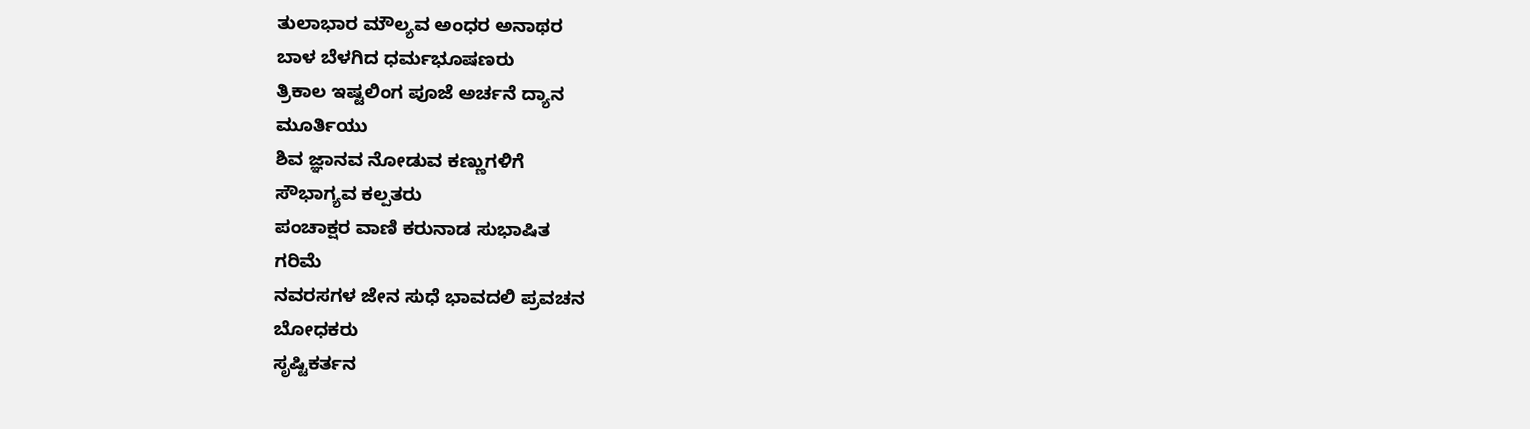ತುಲಾಭಾರ ಮೌಲ್ಯವ ಅಂಧರ ಅನಾಥರ
ಬಾಳ ಬೆಳಗಿದ ಧರ್ಮಭೂಷಣರು
ತ್ರಿಕಾಲ ಇಷ್ಟಲಿಂಗ ಪೂಜೆ ಅರ್ಚನೆ ದ್ಯಾನ
ಮೂರ್ತಿಯು
ಶಿವ ಜ್ಞಾನವ ನೋಡುವ ಕಣ್ಣುಗಳಿಗೆ
ಸೌಭಾಗ್ಯವ ಕಲ್ಪತರು
ಪಂಚಾಕ್ಷರ ವಾಣಿ ಕರುನಾಡ ಸುಭಾಷಿತ
ಗರಿಮೆ
ನವರಸಗಳ ಜೇನ ಸುಧೆ ಭಾವದಲಿ ಪ್ರವಚನ
ಬೋಧಕರು
ಸೃಷ್ಟಿಕರ್ತನ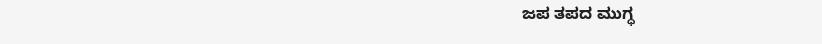ಜಪ ತಪದ ಮುಗ್ಧ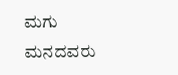ಮಗು
ಮನದವರು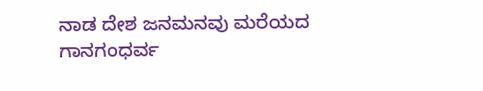ನಾಡ ದೇಶ ಜನಮನವು ಮರೆಯದ
ಗಾನಗಂಧರ್ವ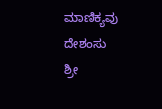ಮಾಣಿಕ್ಯವು
ದೇಶಂಸು
ಶ್ರೀ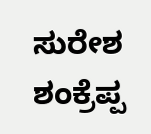ಸುರೇಶ ಶಂಕ್ರೆಪ್ಪ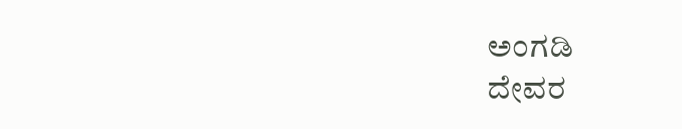ಅಂಗಡಿ
ದೇವರ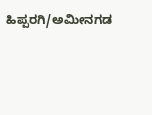ಹಿಪ್ಪರಗಿ/ಅಮೀನಗಡ